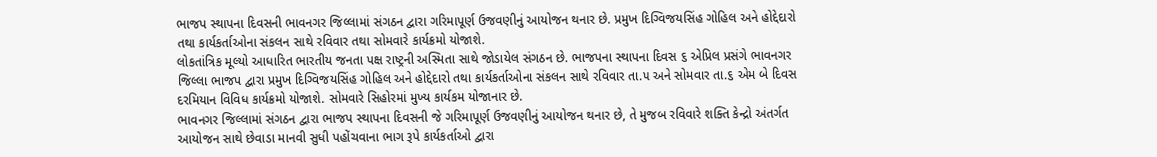ભાજપ સ્થાપના દિવસની ભાવનગર જિલ્લામાં સંગઠન દ્વારા ગરિમાપૂર્ણ ઉજવણીનું આયોજન થનાર છે. પ્રમુખ દિગ્વિજયસિંહ ગોહિલ અને હોદ્દેદારો તથા કાર્યકર્તાઓના સંકલન સાથે રવિવાર તથા સોમવારે કાર્યક્રમો યોજાશે.
લોકતાંત્રિક મૂલ્યો આધારિત ભારતીય જનતા પક્ષ રાષ્ટ્રની અસ્મિતા સાથે જોડાયેલ સંગઠન છે. ભાજપના સ્થાપના દિવસ ૬ એપ્રિલ પ્રસંગે ભાવનગર જિલ્લા ભાજપ દ્વારા પ્રમુખ દિગ્વિજયસિંહ ગોહિલ અને હોદ્દેદારો તથા કાર્યકર્તાઓના સંકલન સાથે રવિવાર તા.૫ અને સોમવાર તા.૬ એમ બે દિવસ દરમિયાન વિવિધ કાર્યક્રમો યોજાશે. સોમવારે સિહોરમાં મુખ્ય કાર્યકમ યોજાનાર છે.
ભાવનગર જિલ્લામાં સંગઠન દ્વારા ભાજપ સ્થાપના દિવસની જે ગરિમાપૂર્ણ ઉજવણીનું આયોજન થનાર છે, તે મુજબ રવિવારે શક્તિ કેન્દ્રો અંતર્ગત આયોજન સાથે છેવાડા માનવી સુધી પહોંચવાના ભાગ રૂપે કાર્યકર્તાઓ દ્વારા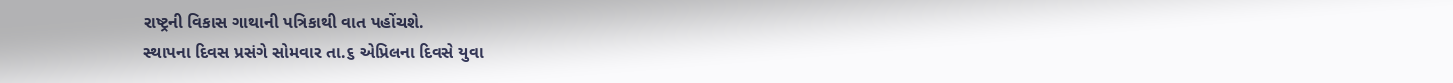રાષ્ટ્રની વિકાસ ગાથાની પત્રિકાથી વાત પહોંચશે.
સ્થાપના દિવસ પ્રસંગે સોમવાર તા.૬ એપ્રિલના દિવસે યુવા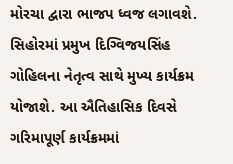મોરચા દ્વારા ભાજપ ધ્વજ લગાવશે. સિહોરમાં પ્રમુખ દિગ્વિજયસિંહ ગોહિલના નેતૃત્વ સાથે મુખ્ય કાર્યક્રમ યોજાશે. આ ઐતિહાસિક દિવસે ગરિમાપૂર્ણ કાર્યક્રમમાં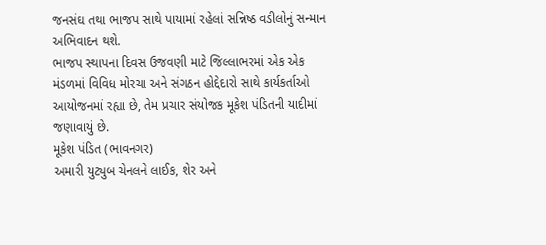જનસંઘ તથા ભાજપ સાથે પાયામાં રહેલાં સન્નિષ્ઠ વડીલોનું સન્માન અભિવાદન થશે.
ભાજપ સ્થાપના દિવસ ઉજવણી માટે જિલ્લાભરમાં એક એક મંડળમાં વિવિધ મોરચા અને સંગઠન હોદ્દેદારો સાથે કાર્યકર્તાઓ આયોજનમાં રહ્યા છે, તેમ પ્રચાર સંયોજક મૂકેશ પંડિતની યાદીમાં જણાવાયું છે.
મૂકેશ પંડિત (ભાવનગર)
અમારી યુટ્યુબ ચેનલને લાઈક, શેર અને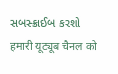સબસ્ક્રાઈબ કરશો
हमारी यूट्यूब चैनल को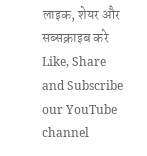लाइक, शेयर और सब्सक्राइब करे
Like, Share and Subscribe our YouTube channel